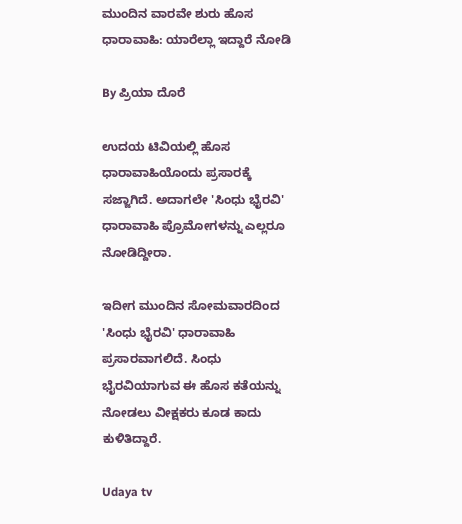ಮುಂದಿನ ವಾರವೇ ಶುರು ಹೊಸ ಧಾರಾವಾಹಿ: ಯಾರೆಲ್ಲಾ ಇದ್ದಾರೆ ನೋಡಿ

By ಪ್ರಿಯಾ ದೊರೆ

ಉದಯ ಟಿವಿಯಲ್ಲಿ ಹೊಸ ಧಾರಾವಾಹಿಯೊಂದು ಪ್ರಸಾರಕ್ಕೆ ಸಜ್ಜಾಗಿದೆ. ಅದಾಗಲೇ 'ಸಿಂಧು ಭೈರವಿ' ಧಾರಾವಾಹಿ ಪ್ರೊಮೋಗಳನ್ನು ಎಲ್ಲರೂ ನೋಡಿದ್ದೀರಾ.

ಇದೀಗ ಮುಂದಿನ ಸೋಮವಾರದಿಂದ 'ಸಿಂಧು ಭೈರವಿ' ಧಾರಾವಾಹಿ ಪ್ರಸಾರವಾಗಲಿದೆ. ಸಿಂಧು ಭೈರವಿಯಾಗುವ ಈ ಹೊಸ ಕತೆಯನ್ನು ನೋಡಲು ವೀಕ್ಷಕರು ಕೂಡ ಕಾದು ಕುಳಿತಿದ್ದಾರೆ.

Udaya tv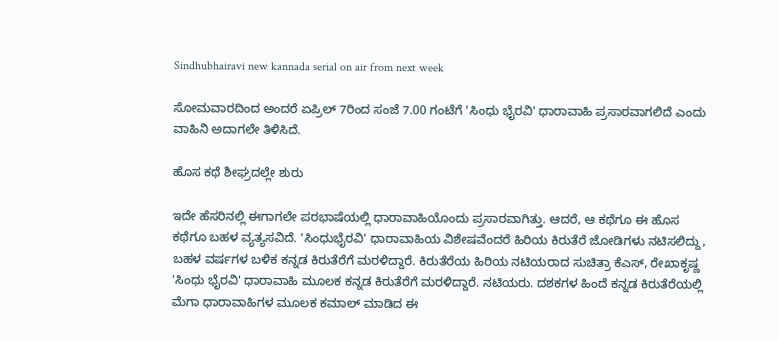Sindhubhairavi new kannada serial on air from next week

ಸೋಮವಾರದಿಂದ ಅಂದರೆ ಏಪ್ರಿಲ್ 7ರಿಂದ ಸಂಜೆ 7.00 ಗಂಟೆಗೆ 'ಸಿಂಧು ಭೈರವಿ' ಧಾರಾವಾಹಿ ಪ್ರಸಾರವಾಗಲಿದೆ ಎಂದು ವಾಹಿನಿ ಅದಾಗಲೇ ತಿಳಿಸಿದೆ.

ಹೊಸ ಕಥೆ ಶೀಘ್ರದಲ್ಲೇ ಶುರು

ಇದೇ ಹೆಸರಿನಲ್ಲಿ ಈಗಾಗಲೇ ಪರಭಾಷೆಯಲ್ಲಿ ಧಾರಾವಾಹಿಯೊಂದು ಪ್ರಸಾರವಾಗಿತ್ತು. ಆದರೆ, ಆ ಕಥೆಗೂ ಈ ಹೊಸ ಕಥೆಗೂ ಬಹಳ ವ್ಯತ್ಯಸವಿದೆ. 'ಸಿಂಧುಭೈರವಿ' ಧಾರಾವಾಹಿಯ ವಿಶೇಷವೆಂದರೆ ಹಿರಿಯ ಕಿರುತೆರೆ ಜೋಡಿಗಳು ನಟಿಸಲಿದ್ದು, ಬಹಳ ವರ್ಷಗಳ ಬಳಿಕ ಕನ್ನಡ ಕಿರುತೆರೆಗೆ ಮರಳಿದ್ದಾರೆ. ಕಿರುತೆರೆಯ ಹಿರಿಯ ನಟಿಯರಾದ ಸುಚಿತ್ರಾ ಕೆಎಸ್, ರೇಖಾಕೃಷ್ಣ 'ಸಿಂಧು ಭೈರವಿ' ಧಾರಾವಾಹಿ ಮೂಲಕ ಕನ್ನಡ ಕಿರುತೆರೆಗೆ ಮರಳಿದ್ದಾರೆ. ನಟಿಯರು. ದಶಕಗಳ ಹಿಂದೆ ಕನ್ನಡ ಕಿರುತೆರೆಯಲ್ಲಿ ಮೆಗಾ ಧಾರಾವಾಹಿಗಳ ಮೂಲಕ ಕಮಾಲ್ ಮಾಡಿದ ಈ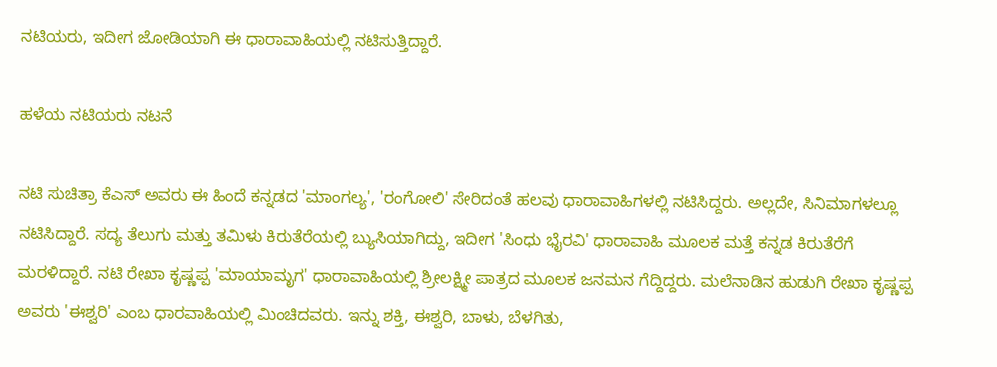ನಟಿಯರು, ಇದೀಗ ಜೋಡಿಯಾಗಿ ಈ ಧಾರಾವಾಹಿಯಲ್ಲಿ ನಟಿಸುತ್ತಿದ್ದಾರೆ.

ಹಳೆಯ ನಟಿಯರು ನಟನೆ

ನಟಿ ಸುಚಿತ್ರಾ ಕೆಎಸ್ ಅವರು ಈ ಹಿಂದೆ ಕನ್ನಡದ 'ಮಾಂಗಲ್ಯ', 'ರಂಗೋಲಿ' ಸೇರಿದಂತೆ ಹಲವು ಧಾರಾವಾಹಿಗಳಲ್ಲಿ ನಟಿಸಿದ್ದರು. ಅಲ್ಲದೇ, ಸಿನಿಮಾಗಳಲ್ಲೂ ನಟಿಸಿದ್ದಾರೆ. ಸದ್ಯ ತೆಲುಗು ಮತ್ತು ತಮಿಳು ಕಿರುತೆರೆಯಲ್ಲಿ ಬ್ಯುಸಿಯಾಗಿದ್ದು, ಇದೀಗ 'ಸಿಂಧು ಭೈರವಿ' ಧಾರಾವಾಹಿ ಮೂಲಕ ಮತ್ತೆ ಕನ್ನಡ ಕಿರುತೆರೆಗೆ ಮರಳಿದ್ದಾರೆ. ನಟಿ ರೇಖಾ ಕೃಷ್ಣಪ್ಪ 'ಮಾಯಾಮೃಗ' ಧಾರಾವಾಹಿಯಲ್ಲಿ ಶ್ರೀಲಕ್ಷ್ಮೀ ಪಾತ್ರದ ಮೂಲಕ ಜನಮನ ಗೆದ್ದಿದ್ದರು. ಮಲೆನಾಡಿನ ಹುಡುಗಿ ರೇಖಾ ಕೃಷ್ಣಪ್ಪ ಅವರು 'ಈಶ್ವರಿ' ಎಂಬ ಧಾರವಾಹಿಯಲ್ಲಿ ಮಿಂಚಿದವರು. ಇನ್ನು ಶಕ್ತಿ, ಈಶ್ವರಿ, ಬಾಳು, ಬೆಳಗಿತು,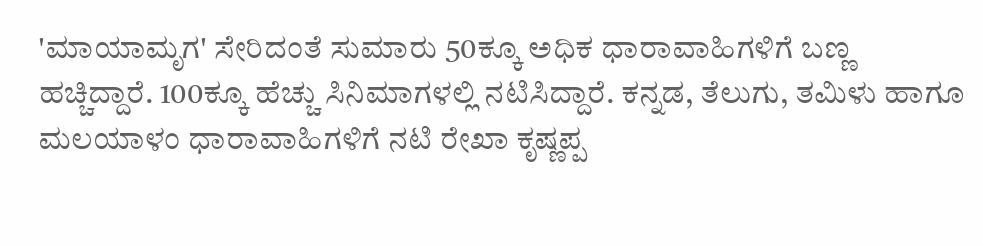'ಮಾಯಾಮೃಗ' ಸೇರಿದಂತೆ ಸುಮಾರು 50ಕ್ಕೂ ಅಧಿಕ ಧಾರಾವಾಹಿಗಳಿಗೆ ಬಣ್ಣ ಹಚ್ಚಿದ್ದಾರೆ. 100ಕ್ಕೂ ಹೆಚ್ಚು ಸಿನಿಮಾಗಳಲ್ಲಿ ನಟಿಸಿದ್ದಾರೆ. ಕನ್ನಡ, ತೆಲುಗು, ತಮಿಳು ಹಾಗೂ ಮಲಯಾಳಂ ಧಾರಾವಾಹಿಗಳಿಗೆ ನಟಿ ರೇಖಾ ಕೃಷ್ಣಪ್ಪ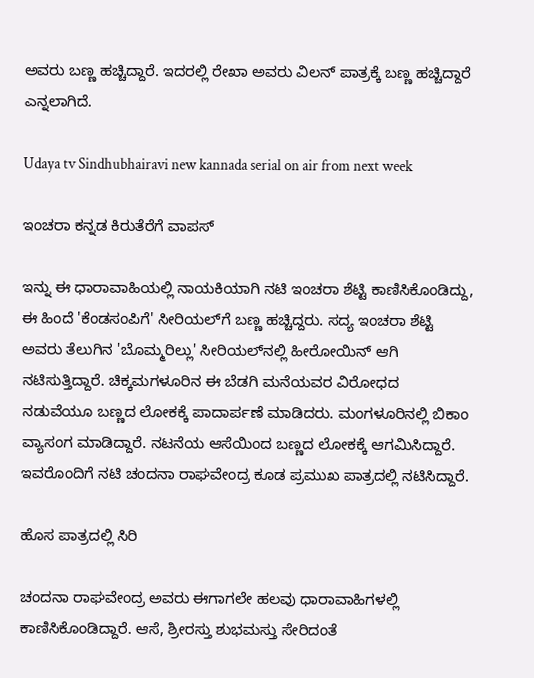ಅವರು ಬಣ್ಣ ಹಚ್ಚಿದ್ದಾರೆ. ಇದರಲ್ಲಿ ರೇಖಾ ಅವರು ವಿಲನ್ ಪಾತ್ರಕ್ಕೆ ಬಣ್ಣ ಹಚ್ಚಿದ್ದಾರೆ ಎನ್ನಲಾಗಿದೆ.

Udaya tv Sindhubhairavi new kannada serial on air from next week

ಇಂಚರಾ ಕನ್ನಡ ಕಿರುತೆರೆಗೆ ವಾಪಸ್

ಇನ್ನು ಈ ಧಾರಾವಾಹಿಯಲ್ಲಿ ನಾಯಕಿಯಾಗಿ ನಟಿ ಇಂಚರಾ ಶೆಟ್ಟಿ ಕಾಣಿಸಿಕೊಂಡಿದ್ದು, ಈ ಹಿಂದೆ 'ಕೆಂಡಸಂಪಿಗೆ' ಸೀರಿಯಲ್‌ಗೆ ಬಣ್ಣ ಹಚ್ಚಿದ್ದರು. ಸದ್ಯ ಇಂಚರಾ ಶೆಟ್ಟಿ ಅವರು ತೆಲುಗಿನ 'ಬೊಮ್ಮರಿಲ್ಲು' ಸೀರಿಯಲ್‌ನಲ್ಲಿ ಹೀರೋಯಿನ್ ಆಗಿ ನಟಿಸುತ್ತಿದ್ದಾರೆ. ಚಿಕ್ಕಮಗಳೂರಿನ ಈ ಬೆಡಗಿ ಮನೆಯವರ ವಿರೋಧದ ನಡುವೆಯೂ ಬಣ್ಣದ ಲೋಕಕ್ಕೆ ಪಾದಾರ್ಪಣೆ ಮಾಡಿದರು. ಮಂಗಳೂರಿನಲ್ಲಿ ಬಿಕಾಂ ವ್ಯಾಸಂಗ ಮಾಡಿದ್ದಾರೆ. ನಟನೆಯ ಆಸೆಯಿಂದ ಬಣ್ಣದ ಲೋಕಕ್ಕೆ ಆಗಮಿಸಿದ್ದಾರೆ. ಇವರೊಂದಿಗೆ ನಟಿ ಚಂದನಾ ರಾಘವೇಂದ್ರ ಕೂಡ ಪ್ರಮುಖ ಪಾತ್ರದಲ್ಲಿ ನಟಿಸಿದ್ದಾರೆ.

ಹೊಸ ಪಾತ್ರದಲ್ಲಿ ಸಿರಿ

ಚಂದನಾ ರಾಘವೇಂದ್ರ ಅವರು ಈಗಾಗಲೇ ಹಲವು ಧಾರಾವಾಹಿಗಳಲ್ಲಿ ಕಾಣಿಸಿಕೊಂಡಿದ್ದಾರೆ. ಆಸೆ, ಶ್ರೀರಸ್ತು ಶುಭಮಸ್ತು ಸೇರಿದಂತೆ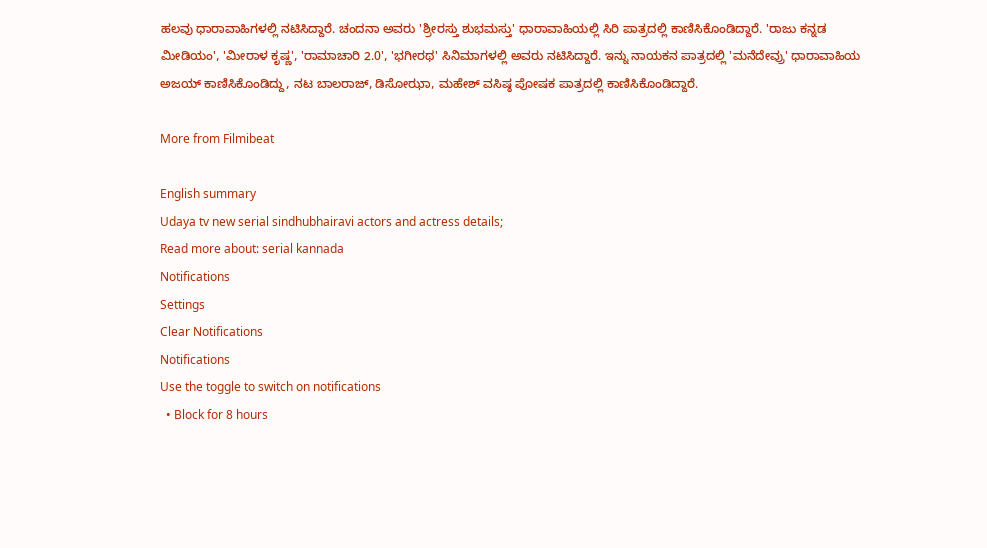ಹಲವು ಧಾರಾವಾಹಿಗಳಲ್ಲಿ ನಟಿಸಿದ್ದಾರೆ. ಚಂದನಾ ಅವರು 'ಶ್ರೀರಸ್ತು ಶುಭಮಸ್ತು' ಧಾರಾವಾಹಿಯಲ್ಲಿ ಸಿರಿ ಪಾತ್ರದಲ್ಲಿ ಕಾಣಿಸಿಕೊಂಡಿದ್ದಾರೆ. 'ರಾಜು ಕನ್ನಡ ಮೀಡಿಯಂ', 'ಮೀರಾಳ ಕೃಷ್ಣ', 'ರಾಮಾಚಾರಿ 2.0', 'ಭಗೀರಥ' ಸಿನಿಮಾಗಳಲ್ಲಿ ಅವರು ನಟಿಸಿದ್ದಾರೆ. ಇನ್ನು ನಾಯಕನ ಪಾತ್ರದಲ್ಲಿ 'ಮನೆದೇವ್ರು' ಧಾರಾವಾಹಿಯ ಅಜಯ್ ಕಾಣಿಸಿಕೊಂಡಿದ್ದು, ನಟ ಬಾಲರಾಜ್, ಡಿಸೋಝಾ, ಮಹೇಶ್ ವಸಿಷ್ಠ ಪೋಷಕ ಪಾತ್ರದಲ್ಲಿ ಕಾಣಿಸಿಕೊಂಡಿದ್ದಾರೆ.

More from Filmibeat

English summary
Udaya tv new serial sindhubhairavi actors and actress details;
Read more about: serial kannada
Notifications
Settings
Clear Notifications
Notifications
Use the toggle to switch on notifications
  • Block for 8 hours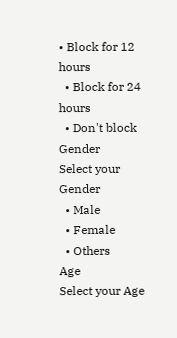• Block for 12 hours
  • Block for 24 hours
  • Don't block
Gender
Select your Gender
  • Male
  • Female
  • Others
Age
Select your Age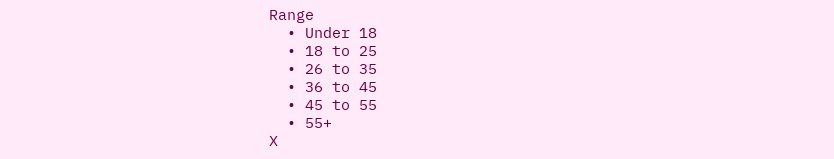Range
  • Under 18
  • 18 to 25
  • 26 to 35
  • 36 to 45
  • 45 to 55
  • 55+
X